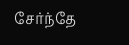சேர்ந்தே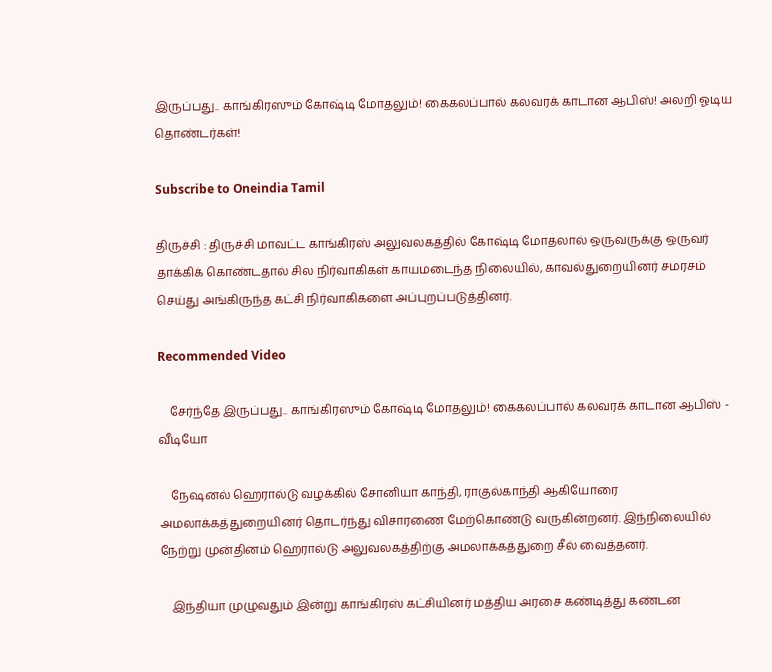இருப்பது.. காங்கிரஸும் கோஷ்டி மோதலும்! கைகலப்பால் கலவரக் காடான ஆபிஸ்! அலறி ஓடிய தொண்டர்கள்!

Subscribe to Oneindia Tamil

திருச்சி : திருச்சி மாவட்ட காங்கிரஸ் அலுவலகத்தில் கோஷ்டி மோதலால் ஒருவருக்கு ஒருவர் தாக்கிக் கொண்டதால் சில நிர்வாகிகள் காயமடைந்த நிலையில், காவல்துறையினர் சமரசம் செய்து அங்கிருந்த கட்சி நிர்வாகிகளை அப்புறப்படுத்தினர்.

Recommended Video

    சேர்ந்தே இருப்பது.. காங்கிரஸும் கோஷ்டி மோதலும்! கைகலப்பால் கலவரக் காடான ஆபிஸ் - வீடியோ

    நேஷனல் ஹெரால்டு வழக்கில் சோனியா காந்தி, ராகுல்காந்தி ஆகியோரை அமலாக்கத்துறையினர் தொடர்ந்து விசாரணை மேற்கொண்டு வருகின்றனர். இந்நிலையில் நேற்று முன்தினம் ஹெரால்டு அலுவலகத்திற்கு அமலாக்கத்துறை சீல் வைத்தனர்.

    இந்தியா முழுவதும் இன்று காங்கிரஸ் கட்சியினர் மத்திய அரசை கண்டித்து கண்டன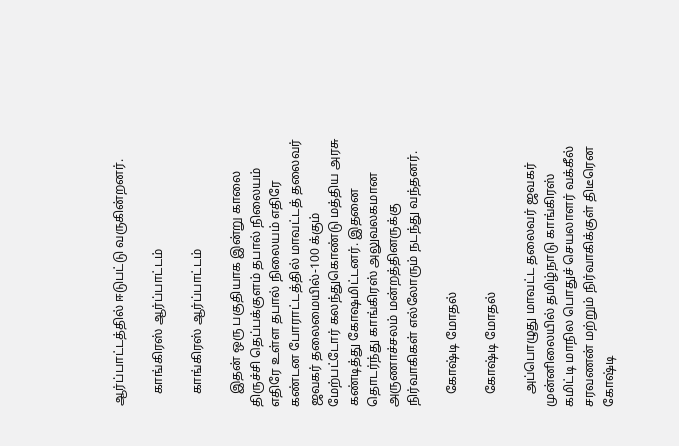ஆர்ப்பாட்டத்தில் ஈடுபட்டு வருகின்றனர்.

    காங்கிரஸ் ஆர்ப்பாட்டம்

    காங்கிரஸ் ஆர்ப்பாட்டம்

    இதன் ஒரு பகுதியாக இன்று காலை திருச்சி தெப்பக்குளம் தபால் நிலையம் எதிரே உள்ள தபால் நிலையம் எதிரே கண்டன போராட்டத்தில் மாவட்டத் தலைவர் ஜவகர் தலைமையில்-100 க்கும் மேற்பட்டோர் கலந்துகொண்டு மத்திய அரசு கண்டித்து கோஷமிட்டனர். இதனை தொடர்ந்து காங்கிரஸ் அலுவலகமான அருணாச்சலம் மன்றத்தினருக்கு நிர்வாகிகள் எல்லோரும் நடந்து வந்தனர்.

    கோஷ்டி மோதல்

    கோஷ்டி மோதல்

    அப்பொழுது மாவட்ட தலைவர் ஜவகர் முன்னிலையில் தமிழ்நாடு காங்கிரஸ் கமிட்டி மாநில பொதுச் செயலாளர் வக்கீல் சரவணன் மற்றும் நிர்வாகிக்குள் திடீரென கோஷ்டி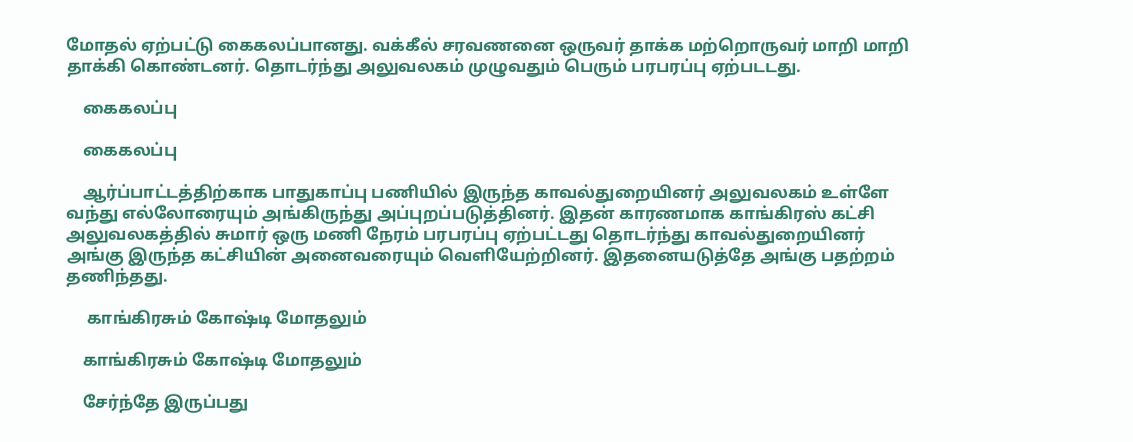மோதல் ஏற்பட்டு கைகலப்பானது. வக்கீல் சரவணனை ஒருவர் தாக்க மற்றொருவர் மாறி மாறி தாக்கி கொண்டனர். தொடர்ந்து அலுவலகம் முழுவதும் பெரும் பரபரப்பு ஏற்படடது.

    கைகலப்பு

    கைகலப்பு

    ஆர்ப்பாட்டத்திற்காக பாதுகாப்பு பணியில் இருந்த காவல்துறையினர் அலுவலகம் உள்ளே வந்து எல்லோரையும் அங்கிருந்து அப்புறப்படுத்தினர். இதன் காரணமாக காங்கிரஸ் கட்சி அலுவலகத்தில் சுமார் ஒரு மணி நேரம் பரபரப்பு ஏற்பட்டது தொடர்ந்து காவல்துறையினர் அங்கு இருந்த கட்சியின் அனைவரையும் வெளியேற்றினர். இதனையடுத்தே அங்கு பதற்றம் தணிந்தது.

     காங்கிரசும் கோஷ்டி மோதலும்

    காங்கிரசும் கோஷ்டி மோதலும்

    சேர்ந்தே இருப்பது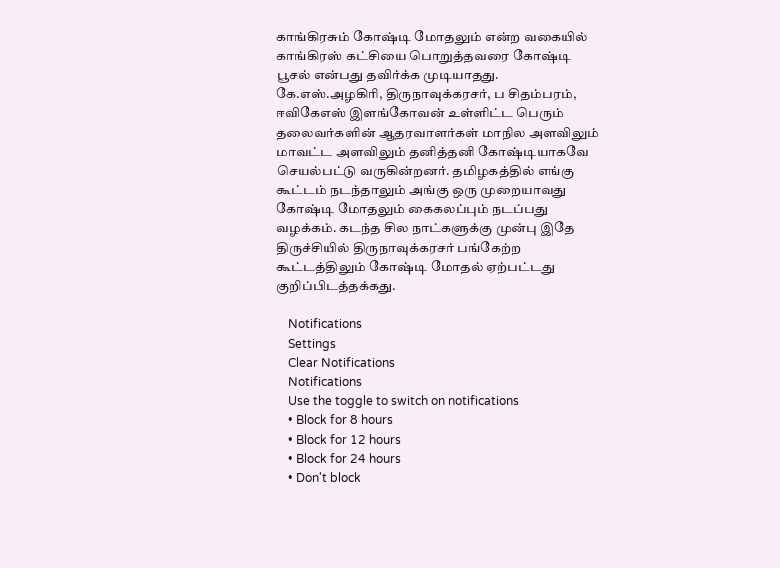காங்கிரசும் கோஷ்டி மோதலும் என்ற வகையில் காங்கிரஸ் கட்சியை பொறுத்தவரை கோஷ்டி பூசல் என்பது தவிர்க்க முடியாதது. கே.எஸ்.அழகிரி, திருநாவுக்கரசர், ப சிதம்பரம், ஈவிகேஎஸ் இளங்கோவன் உள்ளிட்ட பெரும் தலைவர்களின் ஆதரவாளர்கள் மாநில அளவிலும் மாவட்ட அளவிலும் தனித்தனி கோஷ்டியாகவே செயல்பட்டு வருகின்றனர். தமிழகத்தில் எங்கு கூட்டம் நடந்தாலும் அங்கு ஒரு முறையாவது கோஷ்டி மோதலும் கைகலப்பும் நடப்பது வழக்கம். கடந்த சில நாட்களுக்கு முன்பு இதே திருச்சியில் திருநாவுக்கரசர் பங்கேற்ற கூட்டத்திலும் கோஷ்டி மோதல் ஏற்பட்டது குறிப்பிடத்தக்கது.

    Notifications
    Settings
    Clear Notifications
    Notifications
    Use the toggle to switch on notifications
    • Block for 8 hours
    • Block for 12 hours
    • Block for 24 hours
    • Don't block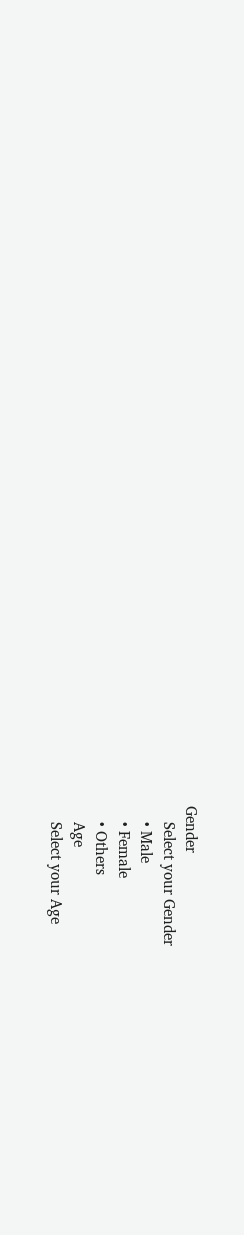Gender
    Select your Gender
    • Male
    • Female
    • Others
    Age
    Select your Age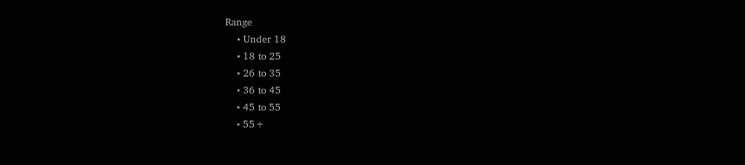Range
    • Under 18
    • 18 to 25
    • 26 to 35
    • 36 to 45
    • 45 to 55
    • 55+